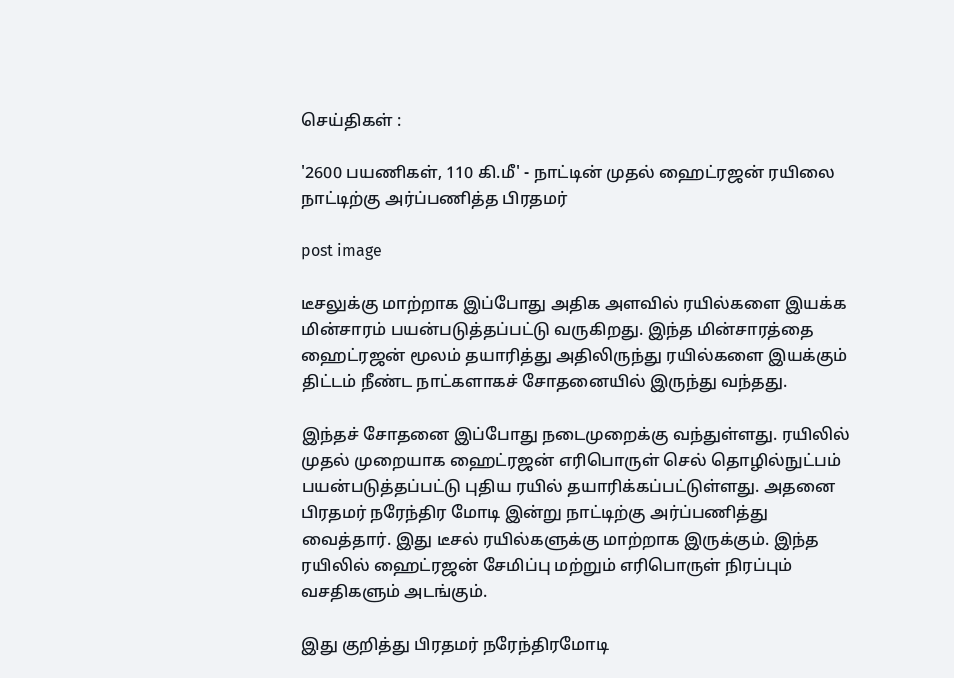செய்திகள் :

'2600 பயணிகள், 110 கி.மீ' - நாட்டின் முதல் ஹைட்ரஜன் ரயிலை நாட்டிற்கு அர்ப்பணித்த பிரதமர்

post image

டீசலுக்கு மாற்றாக இப்போது அதிக அளவில் ரயில்களை இயக்க மின்சாரம் பயன்படுத்தப்பட்டு வருகிறது. இந்த மின்சாரத்தை ஹைட்ரஜன் மூலம் தயாரித்து அதிலிருந்து ரயில்களை இயக்கும் திட்டம் நீண்ட நாட்களாகச் சோதனையில் இருந்து வந்தது.

இந்தச் சோதனை இப்போது நடைமுறைக்கு வந்துள்ளது. ரயிலில் முதல் முறையாக ஹைட்ரஜன் எரிபொருள் செல் தொழில்நுட்பம் பயன்படுத்தப்பட்டு புதிய ரயில் தயாரிக்கப்பட்டுள்ளது. அதனை பிரதமர் நரேந்திர மோடி இன்று நாட்டிற்கு அர்ப்பணித்து வைத்தார். இது டீசல் ரயில்களுக்கு மாற்றாக இருக்கும். இந்த ரயிலில் ஹைட்ரஜன் சேமிப்பு மற்றும் எரிபொருள் நிரப்பும் வசதிகளும் அடங்கும்.

இது குறித்து பிரதமர் நரேந்திரமோடி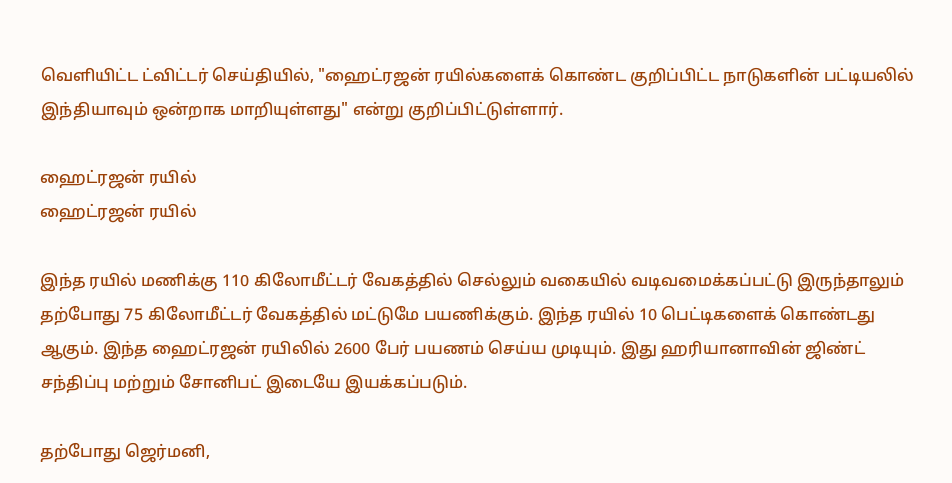வெளியிட்ட ட்விட்டர் செய்தியில், "ஹைட்ரஜன் ரயில்களைக் கொண்ட குறிப்பிட்ட நாடுகளின் பட்டியலில் இந்தியாவும் ஒன்றாக மாறியுள்ளது" என்று குறிப்பிட்டுள்ளார்.

ஹைட்ரஜன் ரயில்
ஹைட்ரஜன் ரயில்

இந்த ரயில் மணிக்கு 110 கிலோமீட்டர் வேகத்தில் செல்லும் வகையில் வடிவமைக்கப்பட்டு இருந்தாலும் தற்போது 75 கிலோமீட்டர் வேகத்தில் மட்டுமே பயணிக்கும். இந்த ரயில் 10 பெட்டிகளைக் கொண்டது ஆகும். இந்த ஹைட்ரஜன் ரயிலில் 2600 பேர் பயணம் செய்ய முடியும். இது ஹரியானாவின் ஜிண்ட் சந்திப்பு மற்றும் சோனிபட் இடையே இயக்கப்படும்.

தற்போது ஜெர்மனி,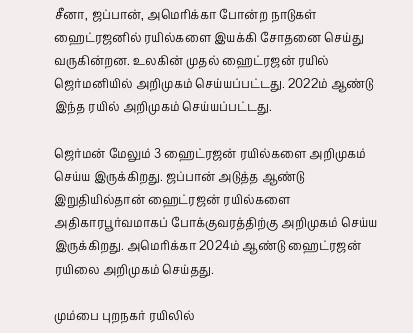சீனா, ஜப்பான், அமெரிக்கா போன்ற நாடுகள் ஹைட்ரஜனில் ரயில்களை இயக்கி சோதனை செய்து வருகின்றன. உலகின் முதல் ஹைட்ரஜன் ரயில் ஜெர்மனியில் அறிமுகம் செய்யப்பட்டது. 2022ம் ஆண்டு இந்த ரயில் அறிமுகம் செய்யப்பட்டது.

ஜெர்மன் மேலும் 3 ஹைட்ரஜன் ரயில்களை அறிமுகம் செய்ய இருக்கிறது. ஜப்பான் அடுத்த ஆண்டு இறுதியில்தான் ஹைட்ரஜன் ரயில்களை அதிகாரபூர்வமாகப் போக்குவரத்திற்கு அறிமுகம் செய்ய இருக்கிறது. அமெரிக்கா 2024ம் ஆண்டு ஹைட்ரஜன் ரயிலை அறிமுகம் செய்தது.

மும்பை புறநகர் ரயிலில்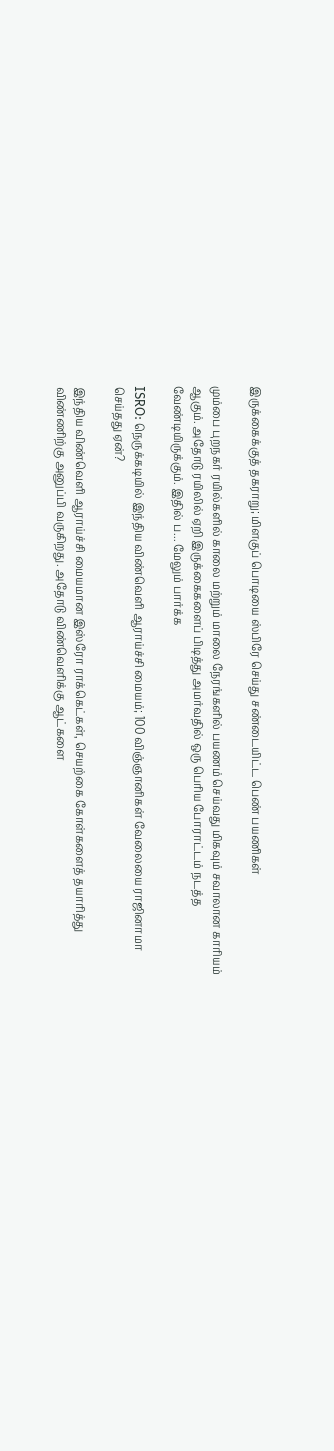இருக்கைக்குத் தகராறு; மிளகுப் பொடியை ஸ்பிரே செய்து சண்டையிட்ட பெண் பயணிகள்

மும்பை புறநகர் ரயில்களில் காலை மற்றும் மாலை நேரங்களில் பயணம் செய்வது மிகவும் சவாலான காரியம் ஆகும். அதோடு ரயிலில் ஏறி இருக்கைகளைப் பிடித்து அமர்வதில் ஒரு பெரிய போராட்டம் நடத்த வேண்டியிருக்கும். இதில் ப... மேலும் பார்க்க

ISRO: நெருக்கடியில் இந்திய விண்வெளி ஆராய்ச்சி மையம்; 100 விஞ்ஞானிகள் வேலையை ராஜினாமா செய்தது ஏன்?

இந்திய விண்வெளி ஆராய்ச்சி மையமான இஸ்ரோ ராக்கெட்கள், செயற்கை கோள்களைத் தயாரித்து விண்ணிற்கு அனுப்பி வருகிறது. அதோடு விண்வெளிக்கு ஆட்களை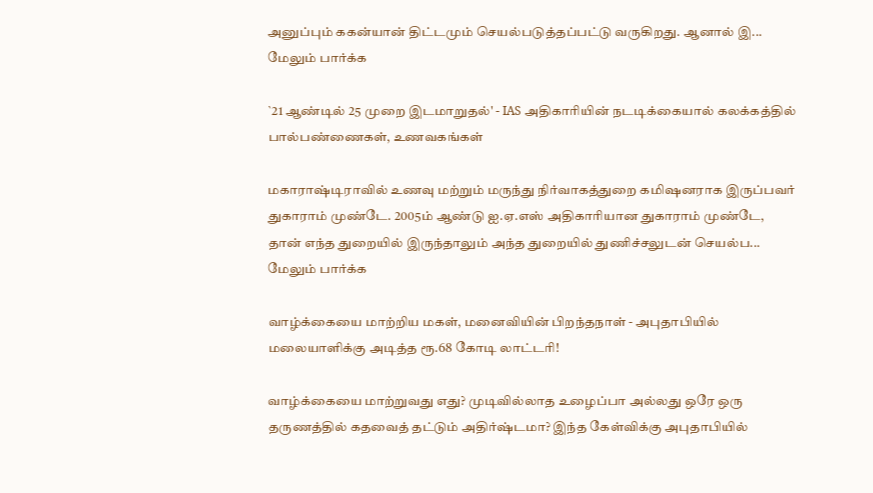அனுப்பும் ககன்யான் திட்டமும் செயல்படுத்தப்பட்டு வருகிறது. ஆனால் இ... மேலும் பார்க்க

`21 ஆண்டில் 25 முறை இடமாறுதல்' - IAS அதிகாரியின் நடடிக்கையால் கலக்கத்தில் பால்பண்ணைகள், உணவகங்கள்

மகாராஷ்டிராவில் உணவு மற்றும் மருந்து நிர்வாகத்துறை கமிஷனராக இருப்பவர் துகாராம் முண்டே. 2005ம் ஆண்டு ஐ.ஏ.எஸ் அதிகாரியான துகாராம் முண்டே, தான் எந்த துறையில் இருந்தாலும் அந்த துறையில் துணிச்சலுடன் செயல்ப... மேலும் பார்க்க

வாழ்க்கையை மாற்றிய மகள், மனைவியின் பிறந்தநாள் - அபுதாபியில் மலையாளிக்கு அடித்த ரூ.68 கோடி லாட்டரி!

வாழ்க்கையை மாற்றுவது எது? முடிவில்லாத உழைப்பா அல்லது ஒரே ஒரு தருணத்தில் கதவைத் தட்டும் அதிர்ஷ்டமா? இந்த கேள்விக்கு அபுதாபியில்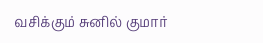வசிக்கும் சுனில் குமார்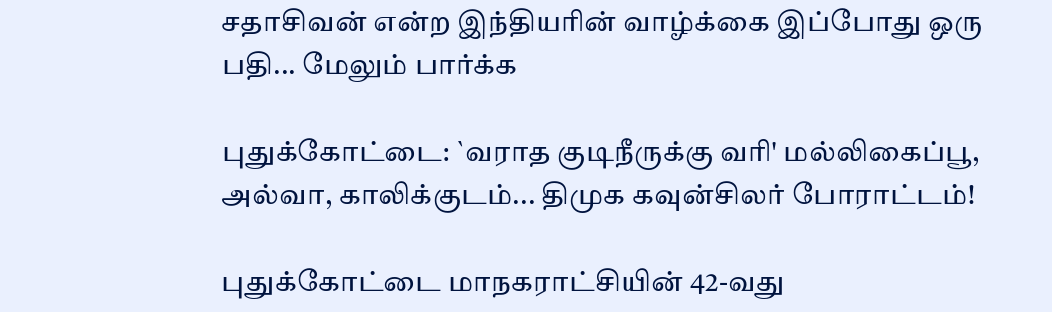சதாசிவன் என்ற இந்தியரின் வாழ்க்கை இப்போது ஒரு பதி... மேலும் பார்க்க

புதுக்கோட்டை: `வராத குடிநீருக்கு வரி' மல்லிகைப்பூ, அல்வா, காலிக்குடம்... திமுக கவுன்சிலர் போராட்டம்!

புதுக்கோட்டை மாநகராட்சியின் 42-வது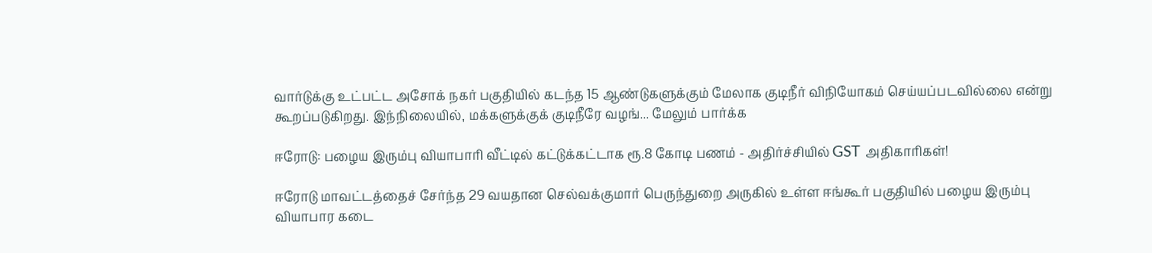வார்டுக்கு உட்பட்ட அசோக் நகர் பகுதியில் கடந்த 15 ஆண்டுகளுக்கும் மேலாக குடிநீர் விநியோகம் செய்யப்படவில்லை என்று கூறப்படுகிறது. இந்நிலையில், மக்களுக்குக் குடிநீரே வழங்... மேலும் பார்க்க

ஈரோடு: பழைய இரும்பு வியாபாரி வீட்டில் கட்டுக்கட்டாக ரூ.8 கோடி பணம் - அதிர்ச்சியில் GST அதிகாரிகள்!

ஈரோடு மாவட்டத்தைச் சேர்ந்த 29 வயதான செல்வக்குமார் பெருந்துறை அருகில் உள்ள ஈங்கூர் பகுதியில் பழைய இரும்பு வியாபார கடை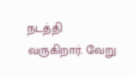நடத்தி வருகிறார். வேறு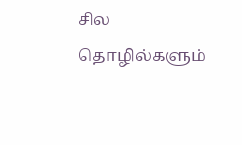சில தொழில்களும்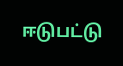ஈடுபட்டு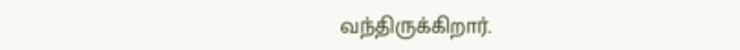வந்திருக்கிறார்.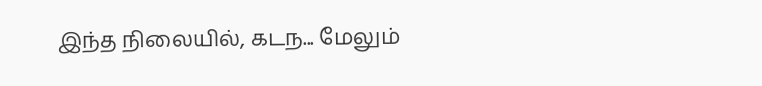இந்த நிலையில், கடந... மேலும்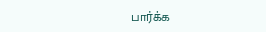பார்க்க